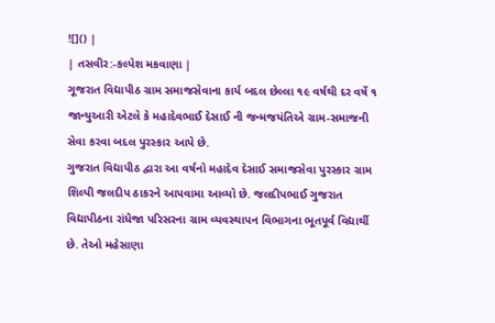![]() |
| તસવીર:-કલ્પેશ મકવાણા |
ગૂજરાત વિદ્યાપીઠ ગ્રામ સમાજસેવાના કાર્ય બદલ છેલ્લા ૧૯ વર્ષથી દર વર્ષે ૧ જાન્યુઆરી એટલે કે મહાદેવભાઈ દેસાઈ ની જન્મજયંતિએ ગ્રામ-સમાજની સેવા કરવા બદલ પુરસ્કાર આપે છે.
ગુજરાત વિદ્યાપીઠ દ્વારા આ વર્ષનો મહાદેવ દેસાઈ સમાજસેવા પુરસ્કાર ગ્રામ શિલ્પી જલદીપ ઠાકરને આપવામા આવ્યો છે. જલદીપભાઈ ગુજરાત વિદ્યાપીઠના રાંધેજા પરિસરના ગ્રામ વ્યવસ્થાપન વિભાગના ભૂતપૂર્વ વિદ્યાર્થી છે. તેઓ મહેસાણા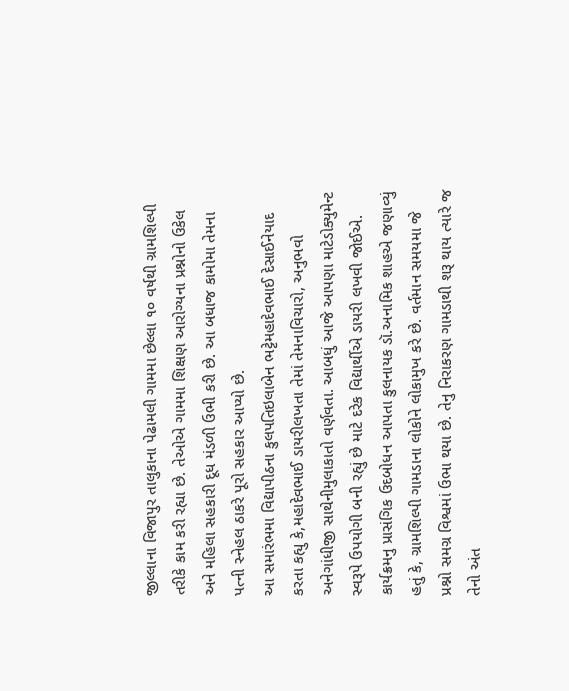જીલ્લાના વિજાપુર તાલુકાના પેઢામલી ગામમા છેલ્લા ૧૦ વર્ષથી ગ્રામશિલ્પી તરીકે કામ કરી રહ્યા છે. તેઓએ ગામમા શિક્ષણ આરોગ્યના પ્રશ્નોનો ઉકેલ અને મહિલા સહકારી દૂધ મંડળી ઉભી કરી છે. આ બધાજ કામોમા તેમના પત્ની સ્નેહલ ઠાકરે પૂરો સહકાર આપ્યો છે.
આ સમારંભમા વિદ્યાપીઠના કુલપતિઇલાબેન ભટ્ટેમહાદેવભાઈ દેસાઈનેયાદ કરતા કહ્યુ કે,મહાદેવભાઈ ડાયરીલખતા તેમાં તેમનાવિચારો, અનુભવો અનેગાંધીજી સાથેનીમુલાકાતો વર્ણવતા. આબધું આજે આપણા માટેડોક્યુમેન્ટ સ્વરૂપે ઉપયોગી બની રહ્યું છે માટે દરેક વિદ્યાર્થીએ ડાયરી લખવી જોઈએ.
કાર્યક્રમનુ પ્રાસંગિક ઉદબોધન આપતા કુલનાયક ડૉ.અનામિક શાહએ જણાવ્યું હતું કે, ગ્રામશિલ્પી ગામડાના લોકોને લોકામુખ કરે છે. વર્તમાન સમયમા જે પ્રશ્નો સમગ્ર વિશ્વમાં ઉભા થયા છે. તેનુ નિરાકરણ ગામડાથી શરૂ થાય ત્યારે જ તેનો અંત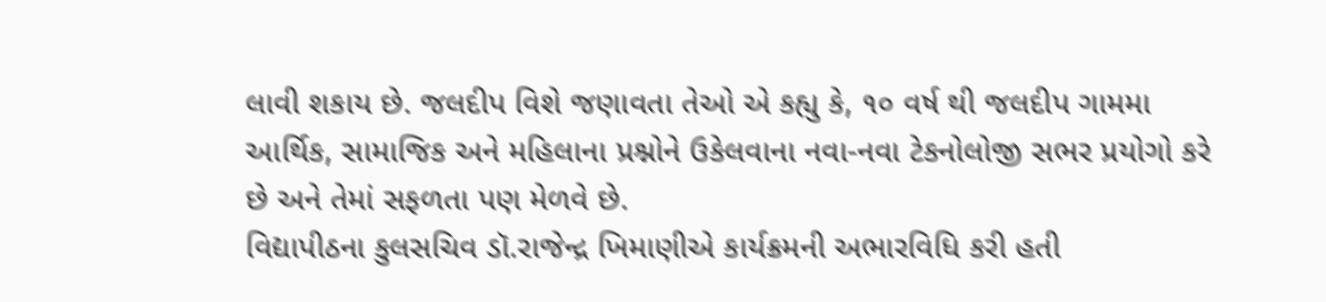લાવી શકાય છે. જલદીપ વિશે જણાવતા તેઓ એ કહ્યુ કે, ૧૦ વર્ષ થી જલદીપ ગામમા આર્થિક, સામાજિક અને મહિલાના પ્રશ્નોને ઉકેલવાના નવા-નવા ટેકનોલોજી સભર પ્રયોગો કરે છે અને તેમાં સફળતા પણ મેળવે છે.
વિદ્યાપીઠના કુલસચિવ ડૉ.રાજેન્દ્ર ખિમાણીએ કાર્યક્રમની અભારવિધિ કરી હતી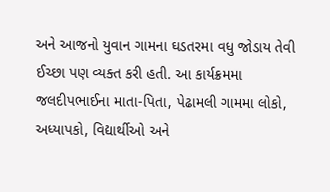અને આજનો યુવાન ગામના ઘડતરમા વધુ જોડાય તેવી ઈચ્છા પણ વ્યક્ત કરી હતી. આ કાર્યક્રમમા જલદીપભાઈના માતા-પિતા, પેઢામલી ગામમા લોકો, અધ્યાપકો, વિદ્યાર્થીઓ અને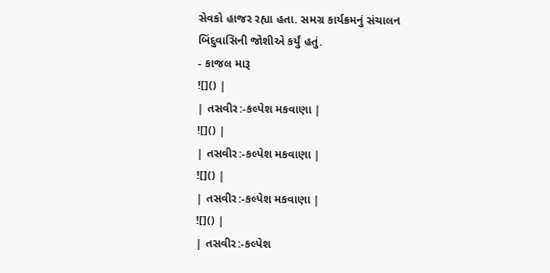સેવકો હાજર રહ્યા હતા. સમગ્ર કાર્યક્રમનું સંચાલન બિંદુવાસિની જોશીએ કર્યું હતું.
- કાજલ મારૂ
![]() |
| તસવીર:-કલ્પેશ મકવાણા |
![]() |
| તસવીર:-કલ્પેશ મકવાણા |
![]() |
| તસવીર:-કલ્પેશ મકવાણા |
![]() |
| તસવીર:-કલ્પેશ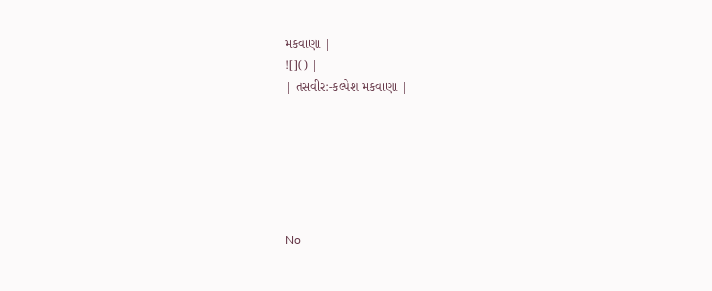મકવાણા |
![]() |
| તસવીર:-કલ્પેશ મકવાણા |






No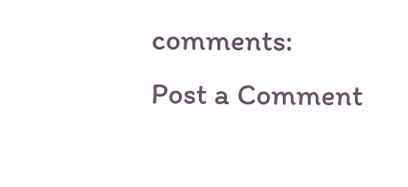comments:
Post a Comment